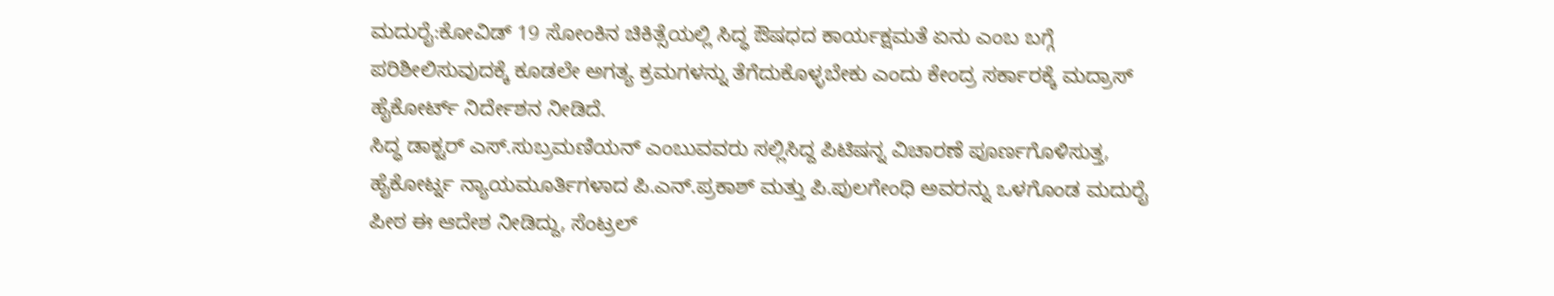ಮದುರೈ:ಕೋವಿಡ್ 19 ಸೋಂಕಿನ ಚಿಕಿತ್ಸೆಯಲ್ಲಿ ಸಿದ್ಧ ಔಷಧದ ಕಾರ್ಯಕ್ಷಮತೆ ಏನು ಎಂಬ ಬಗ್ಗೆ ಪರಿಶೀಲಿಸುವುದಕ್ಕೆ ಕೂಡಲೇ ಅಗತ್ಯ ಕ್ರಮಗಳನ್ನು ತೆಗೆದುಕೊಳ್ಳಬೇಕು ಎಂದು ಕೇಂದ್ರ ಸರ್ಕಾರಕ್ಕೆ ಮದ್ರಾಸ್ ಹೈಕೋರ್ಟ್ ನಿರ್ದೇಶನ ನೀಡಿದೆ.
ಸಿದ್ಧ ಡಾಕ್ಟರ್ ಎಸ್.ಸುಬ್ರಮಣಿಯನ್ ಎಂಬುವವರು ಸಲ್ಲಿಸಿದ್ದ ಪಿಟಿಷನ್ನ ವಿಚಾರಣೆ ಪೂರ್ಣಗೊಳಿಸುತ್ತ, ಹೈಕೋರ್ಟ್ನ ನ್ಯಾಯಮೂರ್ತಿಗಳಾದ ಪಿ.ಎನ್.ಪ್ರಕಾಶ್ ಮತ್ತು ಪಿ.ಪುಲಗೇಂಧಿ ಅವರನ್ನು ಒಳಗೊಂಡ ಮದುರೈ ಪೀಠ ಈ ಆದೇಶ ನೀಡಿದ್ದು, ಸೆಂಟ್ರಲ್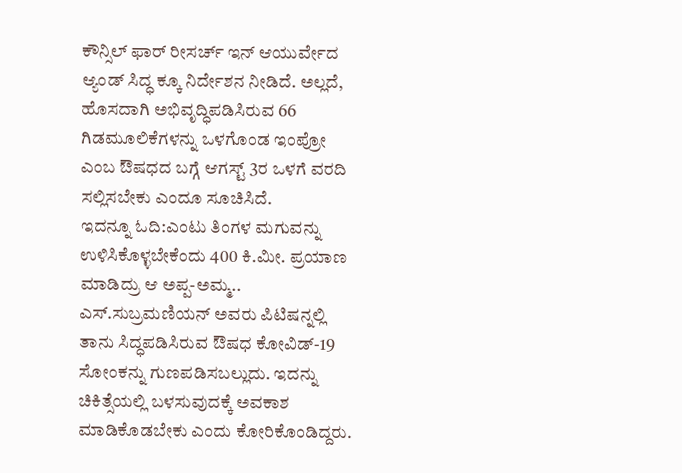ಕೌನ್ಸಿಲ್ ಫಾರ್ ರೀಸರ್ಚ್ ಇನ್ ಆಯುರ್ವೇದ ಆ್ಯಂಡ್ ಸಿದ್ಧ ಕ್ಕೂ ನಿರ್ದೇಶನ ನೀಡಿದೆ. ಅಲ್ಲದೆ, ಹೊಸದಾಗಿ ಅಭಿವೃದ್ಧಿಪಡಿಸಿರುವ 66 ಗಿಡಮೂಲಿಕೆಗಳನ್ನು ಒಳಗೊಂಡ ಇಂಪ್ರೋ ಎಂಬ ಔಷಧದ ಬಗ್ಗೆ ಆಗಸ್ಟ್ 3ರ ಒಳಗೆ ವರದಿ ಸಲ್ಲಿಸಬೇಕು ಎಂದೂ ಸೂಚಿಸಿದೆ.
ಇದನ್ನೂ ಓದಿ:ಎಂಟು ತಿಂಗಳ ಮಗುವನ್ನು ಉಳಿಸಿಕೊಳ್ಳಬೇಕೆಂದು 400 ಕಿ.ಮೀ. ಪ್ರಯಾಣ ಮಾಡಿದ್ರು ಆ ಅಪ್ಪ-ಅಮ್ಮ..
ಎಸ್.ಸುಬ್ರಮಣಿಯನ್ ಅವರು ಪಿಟಿಷನ್ನಲ್ಲಿ ತಾನು ಸಿದ್ಧಪಡಿಸಿರುವ ಔಷಧ ಕೋವಿಡ್-19 ಸೋಂಕನ್ನು ಗುಣಪಡಿಸಬಲ್ಲುದು. ಇದನ್ನು ಚಿಕಿತ್ಸೆಯಲ್ಲಿ ಬಳಸುವುದಕ್ಕೆ ಅವಕಾಶ ಮಾಡಿಕೊಡಬೇಕು ಎಂದು ಕೋರಿಕೊಂಡಿದ್ದರು.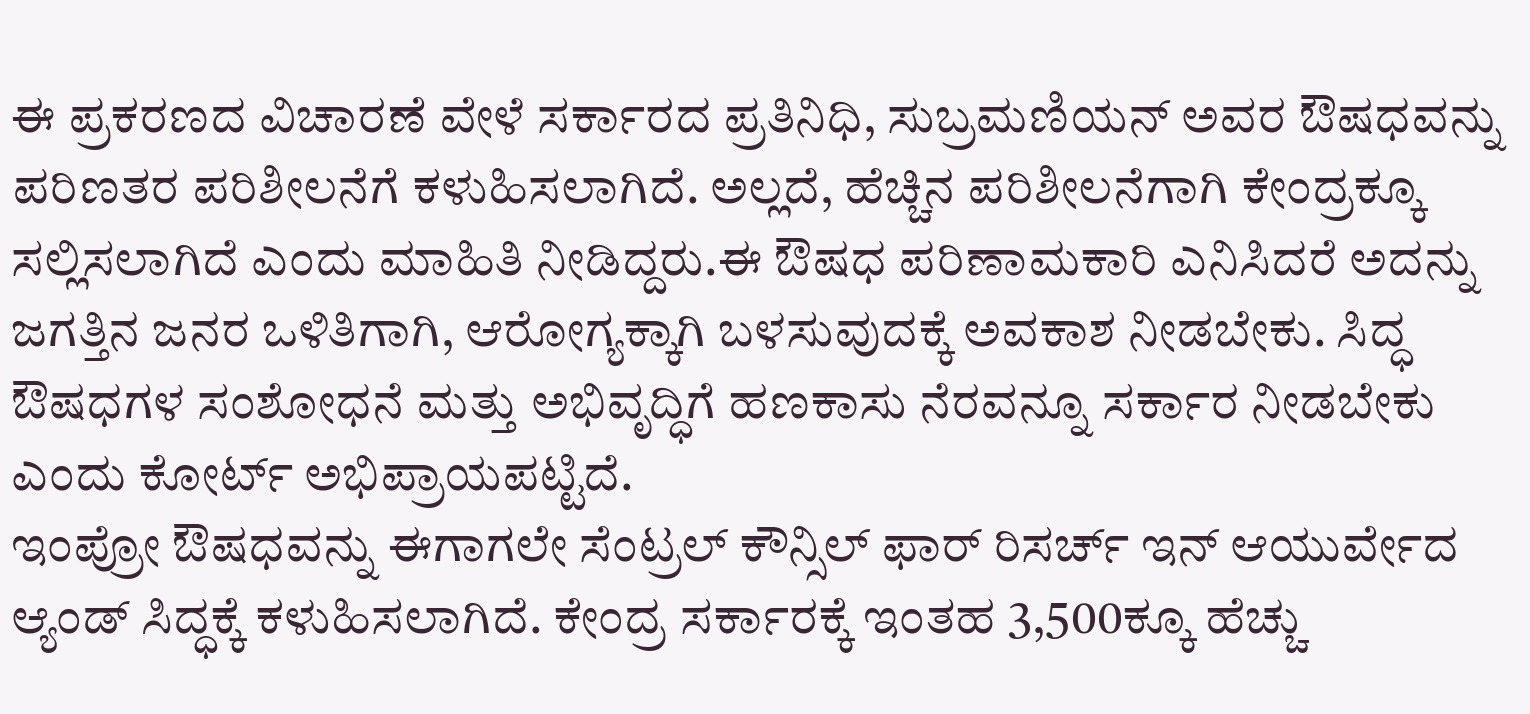ಈ ಪ್ರಕರಣದ ವಿಚಾರಣೆ ವೇಳೆ ಸರ್ಕಾರದ ಪ್ರತಿನಿಧಿ, ಸುಬ್ರಮಣಿಯನ್ ಅವರ ಔಷಧವನ್ನು ಪರಿಣತರ ಪರಿಶೀಲನೆಗೆ ಕಳುಹಿಸಲಾಗಿದೆ. ಅಲ್ಲದೆ, ಹೆಚ್ಚಿನ ಪರಿಶೀಲನೆಗಾಗಿ ಕೇಂದ್ರಕ್ಕೂ ಸಲ್ಲಿಸಲಾಗಿದೆ ಎಂದು ಮಾಹಿತಿ ನೀಡಿದ್ದರು.ಈ ಔಷಧ ಪರಿಣಾಮಕಾರಿ ಎನಿಸಿದರೆ ಅದನ್ನು ಜಗತ್ತಿನ ಜನರ ಒಳಿತಿಗಾಗಿ, ಆರೋಗ್ಯಕ್ಕಾಗಿ ಬಳಸುವುದಕ್ಕೆ ಅವಕಾಶ ನೀಡಬೇಕು. ಸಿದ್ಧ ಔಷಧಗಳ ಸಂಶೋಧನೆ ಮತ್ತು ಅಭಿವೃದ್ಧಿಗೆ ಹಣಕಾಸು ನೆರವನ್ನೂ ಸರ್ಕಾರ ನೀಡಬೇಕು ಎಂದು ಕೋರ್ಟ್ ಅಭಿಪ್ರಾಯಪಟ್ಟಿದೆ.
ಇಂಪ್ರೋ ಔಷಧವನ್ನು ಈಗಾಗಲೇ ಸೆಂಟ್ರಲ್ ಕೌನ್ಸಿಲ್ ಫಾರ್ ರಿಸರ್ಚ್ ಇನ್ ಆಯುರ್ವೇದ ಆ್ಯಂಡ್ ಸಿದ್ಧಕ್ಕೆ ಕಳುಹಿಸಲಾಗಿದೆ. ಕೇಂದ್ರ ಸರ್ಕಾರಕ್ಕೆ ಇಂತಹ 3,500ಕ್ಕೂ ಹೆಚ್ಚು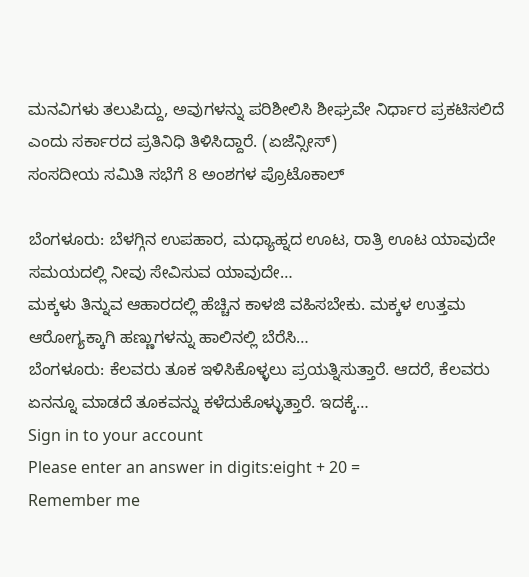ಮನವಿಗಳು ತಲುಪಿದ್ದು, ಅವುಗಳನ್ನು ಪರಿಶೀಲಿಸಿ ಶೀಘ್ರವೇ ನಿರ್ಧಾರ ಪ್ರಕಟಿಸಲಿದೆ ಎಂದು ಸರ್ಕಾರದ ಪ್ರತಿನಿಧಿ ತಿಳಿಸಿದ್ದಾರೆ. (ಏಜೆನ್ಸೀಸ್)
ಸಂಸದೀಯ ಸಮಿತಿ ಸಭೆಗೆ 8 ಅಂಶಗಳ ಪ್ರೊಟೊಕಾಲ್

ಬೆಂಗಳೂರು: ಬೆಳಗ್ಗಿನ ಉಪಹಾರ, ಮಧ್ಯಾಹ್ನದ ಊಟ, ರಾತ್ರಿ ಊಟ ಯಾವುದೇ ಸಮಯದಲ್ಲಿ ನೀವು ಸೇವಿಸುವ ಯಾವುದೇ…
ಮಕ್ಕಳು ತಿನ್ನುವ ಆಹಾರದಲ್ಲಿ ಹೆಚ್ಚಿನ ಕಾಳಜಿ ವಹಿಸಬೇಕು. ಮಕ್ಕಳ ಉತ್ತಮ ಆರೋಗ್ಯಕ್ಕಾಗಿ ಹಣ್ಣುಗಳನ್ನು ಹಾಲಿನಲ್ಲಿ ಬೆರೆಸಿ…
ಬೆಂಗಳೂರು: ಕೆಲವರು ತೂಕ ಇಳಿಸಿಕೊಳ್ಳಲು ಪ್ರಯತ್ನಿಸುತ್ತಾರೆ. ಆದರೆ, ಕೆಲವರು ಏನನ್ನೂ ಮಾಡದೆ ತೂಕವನ್ನು ಕಳೆದುಕೊಳ್ಳುತ್ತಾರೆ. ಇದಕ್ಕೆ…
Sign in to your account
Please enter an answer in digits:eight + 20 =
Remember me